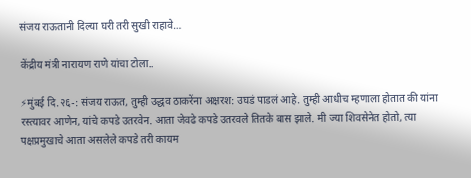संजय राऊतानी दिल्या घरी तरी सुखी राहावे…

केंद्रीय मंत्री नारायण राणे यांचा टोला..

⚡मुंबई दि.२६-: संजय राऊत, तुम्ही उद्धव ठाकरेंना अक्षरश: उघडं पाडलं आहे. तुम्ही आधीच म्हणाला होतात की यांना रस्त्यावर आणेन, यांचे कपडे उतरवेन. आता जेवढे कपडे उतरवले तितके बास झाले. मी ज्या शिवसेनेत होतो, त्या पक्षप्रमुखाचे आता असलेले कपडे तरी कायम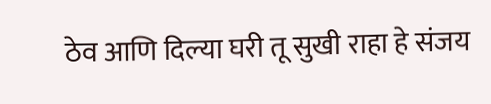ठेव आणि दिल्या घरी तू सुखी राहा हे संजय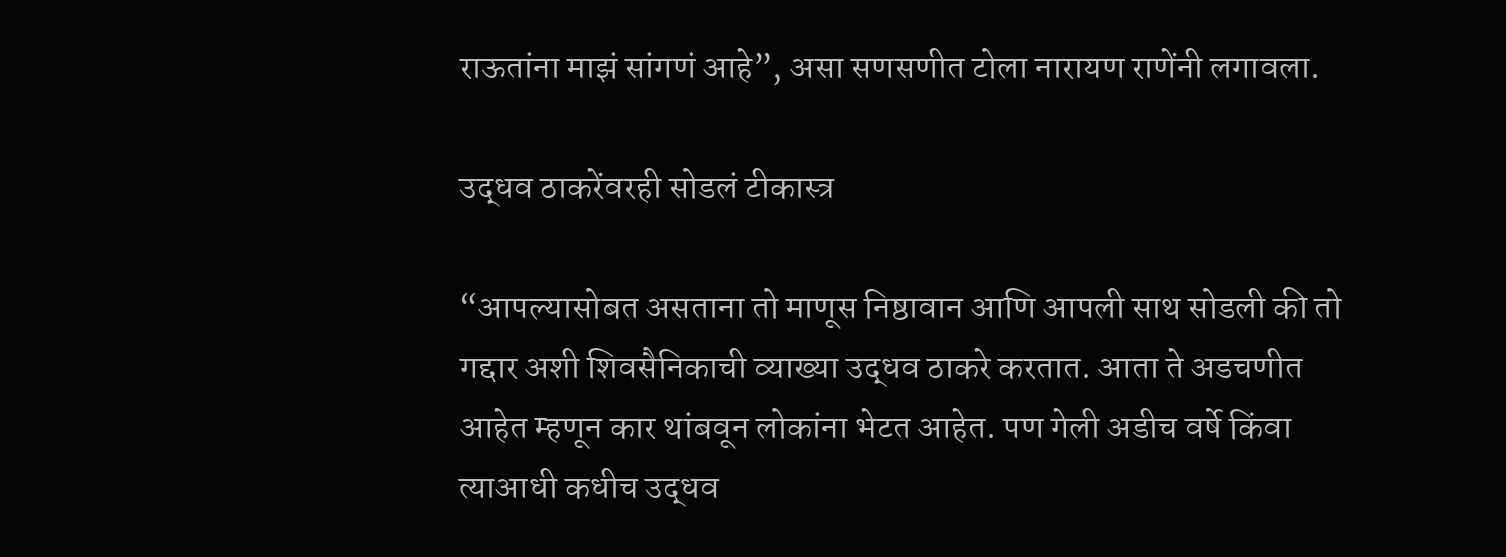राऊतांना माझं सांगणं आहे”, असा सणसणीत टोला नारायण राणेंनी लगावला.

उद्धव ठाकरेंवरही सोडलं टीकास्त्र

“आपल्यासोबत असताना तो माणूस निष्ठावान आणि आपली साथ सोडली की तो गद्दार अशी शिवसैनिकाची व्याख्या उद्धव ठाकरे करतात. आता ते अडचणीत आहेत म्हणून कार थांबवून लोकांना भेटत आहेत. पण गेली अडीच वर्षे किंवा त्याआधी कधीच उद्धव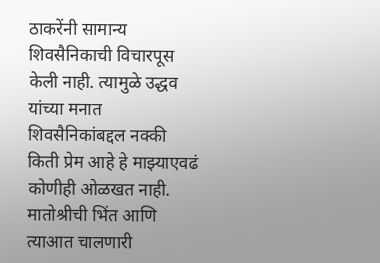ठाकरेंनी सामान्य शिवसैनिकाची विचारपूस केली नाही. त्यामुळे उद्धव यांच्या मनात शिवसैनिकांबद्दल नक्की किती प्रेम आहे हे माझ्याएवढं कोणीही ओळखत नाही. मातोश्रीची भिंत आणि त्याआत चालणारी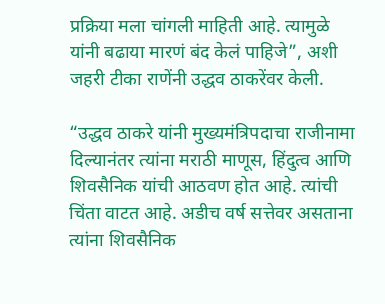प्रक्रिया मला चांगली माहिती आहे. त्यामुळे यांनी बढाया मारणं बंद केलं पाहिजे”, अशी जहरी टीका राणेंनी उद्धव ठाकरेंवर केली.

“उद्धव ठाकरे यांनी मुख्यमंत्रिपदाचा राजीनामा दिल्यानंतर त्यांना मराठी माणूस, हिंदुत्व आणि शिवसैनिक यांची आठवण होत आहे. त्यांची चिंता वाटत आहे. अडीच वर्ष सत्तेवर असताना त्यांना शिवसैनिक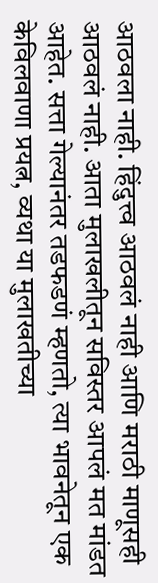आठवला नाही. हिंदुत्त्व आठवलं नाही आणि मराठी माणूसही आठवलं नाही. आता मुलाखलीतून सविस्तर आपलं मत मांडत आहेत. सत्ता गेल्यानंतर तडफडणं म्हणतो, त्या भावनेतून एक केविलवाणा प्रयत्न, व्यथा या मुलाखतीच्या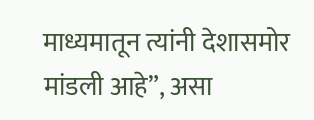माध्यमातून त्यांनी देशासमोर मांडली आहे”, असा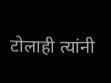टोलाही त्यांनी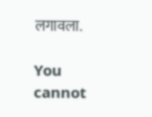लगावला.

You cannot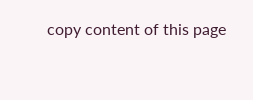copy content of this page